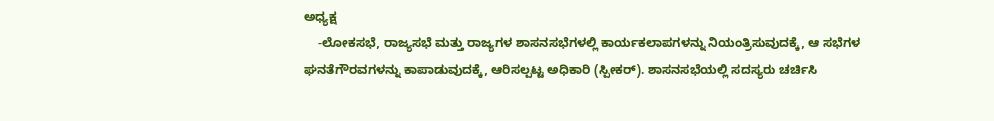ಅಧ್ಯಕ್ಷ
    -ಲೋಕಸಭೆ, ರಾಜ್ಯಸಭೆ ಮತ್ತು ರಾಜ್ಯಗಳ ಶಾಸನಸಭೆಗಳಲ್ಲಿ ಕಾರ್ಯಕಲಾಪಗಳನ್ನು ನಿಯಂತ್ರಿಸುವುದಕ್ಕೆ, ಆ ಸಭೆಗಳ ಘನತೆಗೌರವಗಳನ್ನು ಕಾಪಾಡುವುದಕ್ಕೆ, ಆರಿಸಲ್ಪಟ್ಟ ಅಧಿಕಾರಿ (ಸ್ಪೀಕರ್). ಶಾಸನಸಭೆಯಲ್ಲಿ ಸದಸ್ಯರು ಚರ್ಚಿಸಿ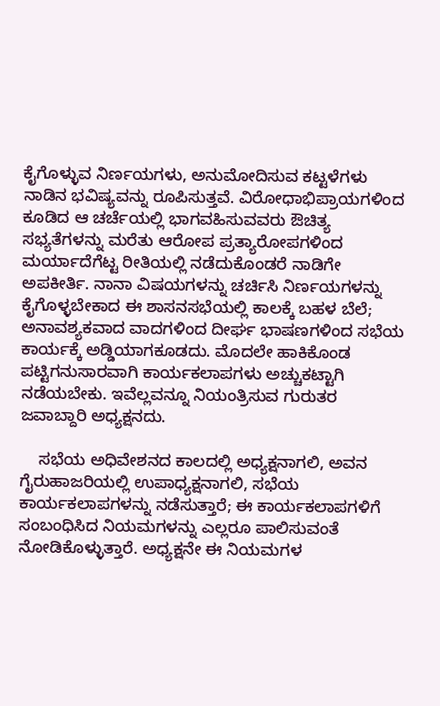ಕೈಗೊಳ್ಳುವ ನಿರ್ಣಯಗಳು, ಅನುಮೋದಿಸುವ ಕಟ್ಟಳೆಗಳು ನಾಡಿನ ಭವಿಷ್ಯವನ್ನು ರೂಪಿಸುತ್ತವೆ. ವಿರೋಧಾಭಿಪ್ರಾಯಗಳಿಂದ ಕೂಡಿದ ಆ ಚರ್ಚೆಯಲ್ಲಿ ಭಾಗವಹಿಸುವವರು ಔಚಿತ್ಯ ಸಭ್ಯತೆಗಳನ್ನು ಮರೆತು ಆರೋಪ ಪ್ರತ್ಯಾರೋಪಗಳಿಂದ ಮರ್ಯಾದೆಗೆಟ್ಟ ರೀತಿಯಲ್ಲಿ ನಡೆದುಕೊಂಡರೆ ನಾಡಿಗೇ ಅಪಕೀರ್ತಿ. ನಾನಾ ವಿಷಯಗಳನ್ನು ಚರ್ಚಿಸಿ ನಿರ್ಣಯಗಳನ್ನು ಕೈಗೊಳ್ಳಬೇಕಾದ ಈ ಶಾಸನಸಭೆಯಲ್ಲಿ ಕಾಲಕ್ಕೆ ಬಹಳ ಬೆಲೆ; ಅನಾವಶ್ಯಕವಾದ ವಾದಗಳಿಂದ ದೀರ್ಘ ಭಾಷಣಗಳಿಂದ ಸಭೆಯ ಕಾರ್ಯಕ್ಕೆ ಅಡ್ಡಿಯಾಗಕೂಡದು. ಮೊದಲೇ ಹಾಕಿಕೊಂಡ ಪಟ್ಟಿಗನುಸಾರವಾಗಿ ಕಾರ್ಯಕಲಾಪಗಳು ಅಚ್ಚುಕಟ್ಟಾಗಿ ನಡೆಯಬೇಕು. ಇವೆಲ್ಲವನ್ನೂ ನಿಯಂತ್ರಿಸುವ ಗುರುತರ ಜವಾಬ್ದಾರಿ ಅಧ್ಯಕ್ಷನದು.

    ಸಭೆಯ ಅಧಿವೇಶನದ ಕಾಲದಲ್ಲಿ ಅಧ್ಯಕ್ಷನಾಗಲಿ, ಅವನ ಗೈರುಹಾಜರಿಯಲ್ಲಿ ಉಪಾಧ್ಯಕ್ಷನಾಗಲಿ, ಸಭೆಯ ಕಾರ್ಯಕಲಾಪಗಳನ್ನು ನಡೆಸುತ್ತಾರೆ; ಈ ಕಾರ್ಯಕಲಾಪಗಳಿಗೆ ಸಂಬಂಧಿಸಿದ ನಿಯಮಗಳನ್ನು ಎಲ್ಲರೂ ಪಾಲಿಸುವಂತೆ ನೋಡಿಕೊಳ್ಳುತ್ತಾರೆ. ಅಧ್ಯಕ್ಷನೇ ಈ ನಿಯಮಗಳ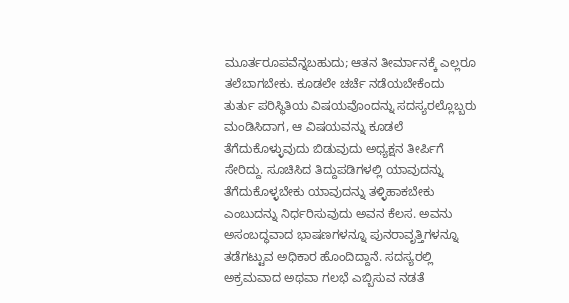ಮೂರ್ತರೂಪವೆನ್ನಬಹುದು; ಆತನ ತೀರ್ಮಾನಕ್ಕೆ ಎಲ್ಲರೂ ತಲೆಬಾಗಬೇಕು. ಕೂಡಲೇ ಚರ್ಚೆ ನಡೆಯಬೇಕೆಂದು ತುರ್ತು ಪರಿಸ್ಥಿತಿಯ ವಿಷಯವೊಂದನ್ನು ಸದಸ್ಯರಲ್ಲೊಬ್ಬರು ಮಂಡಿಸಿದಾಗ, ಆ ವಿಷಯವನ್ನು ಕೂಡಲೆ ತೆಗೆದುಕೊಳ್ಳುವುದು ಬಿಡುವುದು ಅಧ್ಯಕ್ಷನ ತೀರ್ಪಿಗೆ ಸೇರಿದ್ದು. ಸೂಚಿಸಿದ ತಿದ್ದುಪಡಿಗಳಲ್ಲಿ ಯಾವುದನ್ನು ತೆಗೆದುಕೊಳ್ಳಬೇಕು ಯಾವುದನ್ನು ತಳ್ಳಿಹಾಕಬೇಕು ಎಂಬುದನ್ನು ನಿರ್ಧರಿಸುವುದು ಅವನ ಕೆಲಸ. ಅವನು ಅಸಂಬದ್ಧವಾದ ಭಾಷಣಗಳನ್ನೂ ಪುನರಾವೃತ್ತಿಗಳನ್ನೂ ತಡೆಗಟ್ಟುವ ಅಧಿಕಾರ ಹೊಂದಿದ್ದಾನೆ. ಸದಸ್ಯರಲ್ಲಿ ಅಕ್ರಮವಾದ ಅಥವಾ ಗಲಭೆ ಎಬ್ಬಿಸುವ ನಡತೆ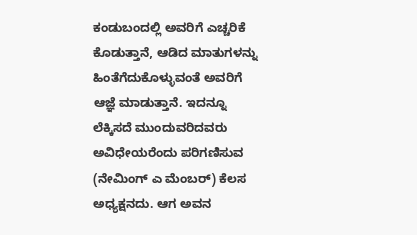ಕಂಡುಬಂದಲ್ಲಿ ಅವರಿಗೆ ಎಚ್ಚರಿಕೆ ಕೊಡುತ್ತಾನೆ, ಆಡಿದ ಮಾತುಗಳನ್ನು ಹಿಂತೆಗೆದುಕೊಳ್ಳುವಂತೆ ಅವರಿಗೆ ಆಜ್ಞೆ ಮಾಡುತ್ತಾನೆ. ಇದನ್ನೂ ಲೆಕ್ಕಿಸದೆ ಮುಂದುವರಿದವರು ಅವಿಧೇಯರೆಂದು ಪರಿಗಣಿಸುವ (ನೇಮಿಂಗ್ ಎ ಮೆಂಬರ್) ಕೆಲಸ ಅಧ್ಯಕ್ಷನದು. ಆಗ ಅವನ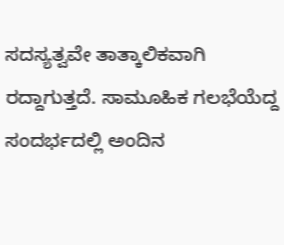ಸದಸ್ಯತ್ವವೇ ತಾತ್ಕಾಲಿಕವಾಗಿ ರದ್ದಾಗುತ್ತದೆ. ಸಾಮೂಹಿಕ ಗಲಭೆಯೆದ್ದ ಸಂದರ್ಭದಲ್ಲಿ ಅಂದಿನ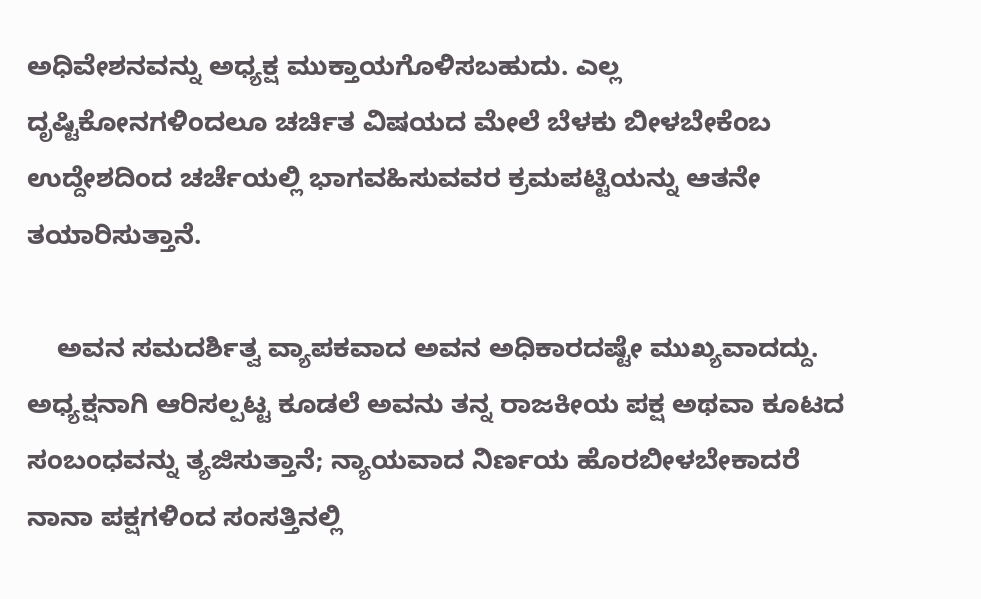ಅಧಿವೇಶನವನ್ನು ಅಧ್ಯಕ್ಷ ಮುಕ್ತಾಯಗೊಳಿಸಬಹುದು. ಎಲ್ಲ ದೃಷ್ಟಿಕೋನಗಳಿಂದಲೂ ಚರ್ಚಿತ ವಿಷಯದ ಮೇಲೆ ಬೆಳಕು ಬೀಳಬೇಕೆಂಬ ಉದ್ದೇಶದಿಂದ ಚರ್ಚೆಯಲ್ಲಿ ಭಾಗವಹಿಸುವವರ ಕ್ರಮಪಟ್ಟಿಯನ್ನು ಆತನೇ ತಯಾರಿಸುತ್ತಾನೆ.

    ಅವನ ಸಮದರ್ಶಿತ್ವ ವ್ಯಾಪಕವಾದ ಅವನ ಅಧಿಕಾರದಷ್ಟೇ ಮುಖ್ಯವಾದದ್ದು. ಅಧ್ಯಕ್ಷನಾಗಿ ಆರಿಸಲ್ಪಟ್ಟ ಕೂಡಲೆ ಅವನು ತನ್ನ ರಾಜಕೀಯ ಪಕ್ಷ ಅಥವಾ ಕೂಟದ ಸಂಬಂಧವನ್ನು ತ್ಯಜಿಸುತ್ತಾನೆ; ನ್ಯಾಯವಾದ ನಿರ್ಣಯ ಹೊರಬೀಳಬೇಕಾದರೆ ನಾನಾ ಪಕ್ಷಗಳಿಂದ ಸಂಸತ್ತಿನಲ್ಲಿ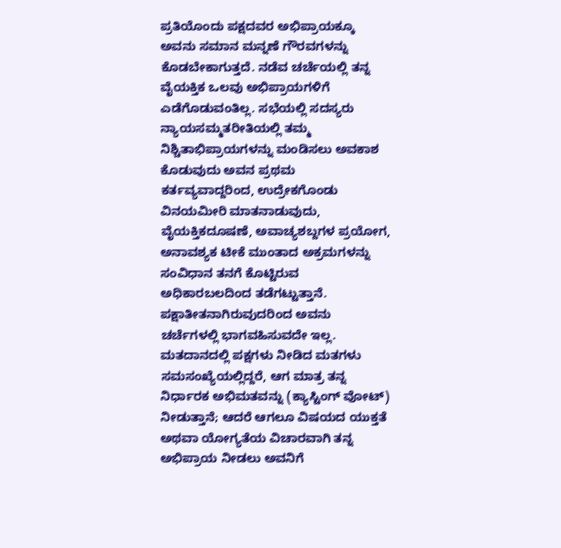ಪ್ರತಿಯೊಂದು ಪಕ್ಷದವರ ಅಭಿಪ್ರಾಯಕ್ಕೂ ಅವನು ಸಮಾನ ಮನ್ನಣೆ ಗೌರವಗಳನ್ನು ಕೊಡಬೇಕಾಗುತ್ತದೆ. ನಡೆವ ಚರ್ಚೆಯಲ್ಲಿ ತನ್ನ ವೈಯಕ್ತಿಕ ಒಲವು ಅಭಿಪ್ರಾಯಗಳಿಗೆ ಎಡೆಗೊಡುವಂತಿಲ್ಲ. ಸಭೆಯಲ್ಲಿ ಸದಸ್ಯರು ನ್ಯಾಯಸಮ್ಮತರೀತಿಯಲ್ಲಿ ತಮ್ಮ ನಿಶ್ಚಿತಾಭಿಪ್ರಾಯಗಳನ್ನು ಮಂಡಿಸಲು ಅವಕಾಶ ಕೊಡುವುದು ಅವನ ಪ್ರಥಮ ಕರ್ತವ್ಯವಾದ್ದರಿಂದ, ಉದ್ರೇಕಗೊಂಡು ವಿನಯಮೀರಿ ಮಾತನಾಡುವುದು, ವೈಯಕ್ತಿಕದೂಷಣೆ, ಅವಾಚ್ಯಶಬ್ದಗಳ ಪ್ರಯೋಗ, ಅನಾವಶ್ಯಕ ಟೀಕೆ ಮುಂತಾದ ಅಕ್ರಮಗಳನ್ನು ಸಂವಿಧಾನ ತನಗೆ ಕೊಟ್ಟಿರುವ ಅಧಿಕಾರಬಲದಿಂದ ತಡೆಗಟ್ಟುತ್ತಾನೆ. ಪಕ್ಷಾತೀತನಾಗಿರುವುದರಿಂದ ಅವನು ಚರ್ಚೆಗಳಲ್ಲಿ ಭಾಗವಹಿಸುವದೇ ಇಲ್ಲ. ಮತದಾನದಲ್ಲಿ ಪಕ್ಷಗಳು ನೀಡಿದ ಮತಗಳು ಸಮಸಂಖ್ಯೆಯಲ್ಲಿದ್ದರೆ, ಆಗ ಮಾತ್ರ ತನ್ನ ನಿರ್ಧಾರಕ ಅಭಿಮತವನ್ನು (ಕ್ಯಾಸ್ಟಿಂಗ್ ವೋಟ್) ನೀಡುತ್ತಾನೆ; ಆದರೆ ಆಗಲೂ ವಿಷಯದ ಯುಕ್ತತೆ ಅಥವಾ ಯೋಗ್ಯತೆಯ ವಿಚಾರವಾಗಿ ತನ್ನ ಅಭಿಪ್ರಾಯ ನೀಡಲು ಅವನಿಗೆ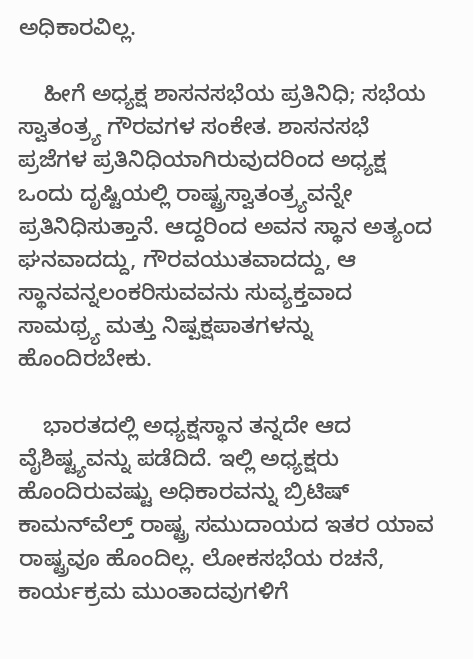ಅಧಿಕಾರವಿಲ್ಲ.

    ಹೀಗೆ ಅಧ್ಯಕ್ಷ ಶಾಸನಸಭೆಯ ಪ್ರತಿನಿಧಿ; ಸಭೆಯ ಸ್ವಾತಂತ್ರ್ಯ ಗೌರವಗಳ ಸಂಕೇತ. ಶಾಸನಸಭೆ ಪ್ರಜೆಗಳ ಪ್ರತಿನಿಧಿಯಾಗಿರುವುದರಿಂದ ಅಧ್ಯಕ್ಷ ಒಂದು ದೃಷ್ಟಿಯಲ್ಲಿ ರಾಷ್ಟ್ರಸ್ವಾತಂತ್ರ್ಯವನ್ನೇ ಪ್ರತಿನಿಧಿಸುತ್ತಾನೆ. ಆದ್ದರಿಂದ ಅವನ ಸ್ಥಾನ ಅತ್ಯಂದ ಘನವಾದದ್ದು, ಗೌರವಯುತವಾದದ್ದು, ಆ ಸ್ಥಾನವನ್ನಲಂಕರಿಸುವವನು ಸುವ್ಯಕ್ತವಾದ ಸಾಮಥ್ರ್ಯ ಮತ್ತು ನಿಷ್ಪಕ್ಷಪಾತಗಳನ್ನು ಹೊಂದಿರಬೇಕು.

    ಭಾರತದಲ್ಲಿ ಅಧ್ಯಕ್ಷಸ್ಥಾನ ತನ್ನದೇ ಆದ ವೈಶಿಷ್ಟ್ಯವನ್ನು ಪಡೆದಿದೆ. ಇಲ್ಲಿ ಅಧ್ಯಕ್ಷರು ಹೊಂದಿರುವಷ್ಟು ಅಧಿಕಾರವನ್ನು ಬ್ರಿಟಿಷ್ ಕಾಮನ್‍ವೆಲ್ತ್ ರಾಷ್ಟ್ರ ಸಮುದಾಯದ ಇತರ ಯಾವ ರಾಷ್ಟ್ರವೂ ಹೊಂದಿಲ್ಲ. ಲೋಕಸಭೆಯ ರಚನೆ, ಕಾರ್ಯಕ್ರಮ ಮುಂತಾದವುಗಳಿಗೆ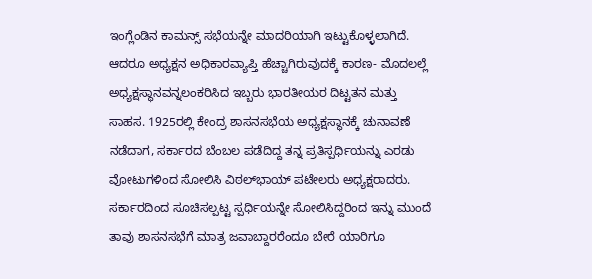ಇಂಗ್ಲೆಂಡಿನ ಕಾಮನ್ಸ್ ಸಭೆಯನ್ನೇ ಮಾದರಿಯಾಗಿ ಇಟ್ಟುಕೊಳ್ಳಲಾಗಿದೆ. ಆದರೂ ಅಧ್ಯಕ್ಷನ ಅಧಿಕಾರವ್ಯಾಪ್ತಿ ಹೆಚ್ಚಾಗಿರುವುದಕ್ಕೆ ಕಾರಣ- ಮೊದಲಲ್ಲೆ ಅಧ್ಯಕ್ಷಸ್ಥಾನವನ್ನಲಂಕರಿಸಿದ ಇಬ್ಬರು ಭಾರತೀಯರ ದಿಟ್ಟತನ ಮತ್ತು ಸಾಹಸ. 1925ರಲ್ಲಿ ಕೇಂದ್ರ ಶಾಸನಸಭೆಯ ಅಧ್ಯಕ್ಷಸ್ಥಾನಕ್ಕೆ ಚುನಾವಣೆ ನಡೆದಾಗ, ಸರ್ಕಾರದ ಬೆಂಬಲ ಪಡೆದಿದ್ದ ತನ್ನ ಪ್ರತಿಸ್ಪರ್ಧಿಯನ್ನು ಎರಡು ವೋಟುಗಳಿಂದ ಸೋಲಿಸಿ ವಿಠಲ್‍ಭಾಯ್ ಪಟೇಲರು ಅಧ್ಯಕ್ಷರಾದರು. ಸರ್ಕಾರದಿಂದ ಸೂಚಿಸಲ್ಪಟ್ಟ ಸ್ಪರ್ಧಿಯನ್ನೇ ಸೋಲಿಸಿದ್ದರಿಂದ ಇನ್ನು ಮುಂದೆ ತಾವು ಶಾಸನಸಭೆಗೆ ಮಾತ್ರ ಜವಾಬ್ದಾರರೆಂದೂ ಬೇರೆ ಯಾರಿಗೂ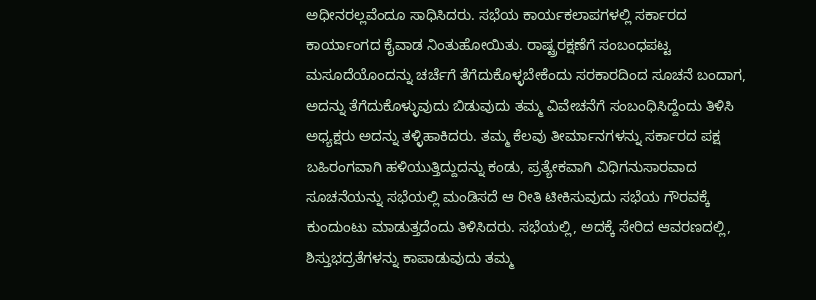ಅಧೀನರಲ್ಲವೆಂದೂ ಸಾಧಿಸಿದರು. ಸಭೆಯ ಕಾರ್ಯಕಲಾಪಗಳಲ್ಲಿ ಸರ್ಕಾರದ ಕಾರ್ಯಾಂಗದ ಕೈವಾಡ ನಿಂತುಹೋಯಿತು. ರಾಷ್ಟ್ರರಕ್ಷಣೆಗೆ ಸಂಬಂಧಪಟ್ಟ ಮಸೂದೆಯೊಂದನ್ನು ಚರ್ಚೆಗೆ ತೆಗೆದುಕೊಳ್ಳಬೇಕೆಂದು ಸರಕಾರದಿಂದ ಸೂಚನೆ ಬಂದಾಗ, ಅದನ್ನು ತೆಗೆದುಕೊಳ್ಳುವುದು ಬಿಡುವುದು ತಮ್ಮ ವಿವೇಚನೆಗೆ ಸಂಬಂಧಿಸಿದ್ದೆಂದು ತಿಳಿಸಿ ಅಧ್ಯಕ್ಷರು ಅದನ್ನು ತಳ್ಳಿಹಾಕಿದರು. ತಮ್ಮ ಕೆಲವು ತೀರ್ಮಾನಗಳನ್ನು ಸರ್ಕಾರದ ಪಕ್ಷ ಬಹಿರಂಗವಾಗಿ ಹಳಿಯುತ್ತಿದ್ದುದನ್ನು ಕಂಡು, ಪ್ರತ್ಯೇಕವಾಗಿ ವಿಧಿಗನುಸಾರವಾದ ಸೂಚನೆಯನ್ನು ಸಭೆಯಲ್ಲಿ ಮಂಡಿಸದೆ ಆ ರೀತಿ ಟೀಕಿಸುವುದು ಸಭೆಯ ಗೌರವಕ್ಕೆ ಕುಂದುಂಟು ಮಾಡುತ್ತದೆಂದು ತಿಳಿಸಿದರು. ಸಭೆಯಲ್ಲಿ, ಅದಕ್ಕೆ ಸೇರಿದ ಆವರಣದಲ್ಲಿ, ಶಿಸ್ತುಭದ್ರತೆಗಳನ್ನು ಕಾಪಾಡುವುದು ತಮ್ಮ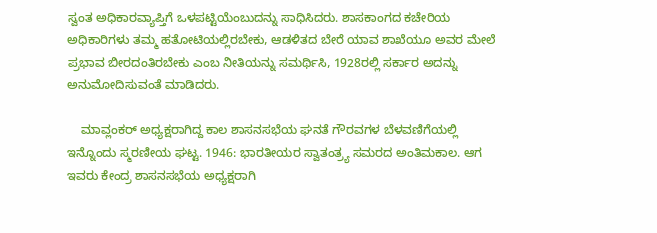ಸ್ವಂತ ಅಧಿಕಾರವ್ಯಾಪ್ತಿಗೆ ಒಳಪಟ್ಟಿಯೆಂಬುದನ್ನು ಸಾಧಿಸಿದರು. ಶಾಸಕಾಂಗದ ಕಚೇರಿಯ ಅಧಿಕಾರಿಗಳು ತಮ್ಮ ಹತೋಟಿಯಲ್ಲಿರಬೇಕು, ಆಡಳಿತದ ಬೇರೆ ಯಾವ ಶಾಖೆಯೂ ಅವರ ಮೇಲೆ ಪ್ರಭಾವ ಬೀರದಂತಿರಬೇಕು ಎಂಬ ನೀತಿಯನ್ನು ಸಮರ್ಥಿಸಿ, 1928ರಲ್ಲಿ ಸರ್ಕಾರ ಅದನ್ನು ಅನುಮೋದಿಸುವಂತೆ ಮಾಡಿದರು.

    ಮಾವ್ಲಂಕರ್ ಅಧ್ಯಕ್ಷರಾಗಿದ್ದ ಕಾಲ ಶಾಸನಸಭೆಯ ಘನತೆ ಗೌರವಗಳ ಬೆಳವಣಿಗೆಯಲ್ಲಿ ಇನ್ನೊಂದು ಸ್ಮರಣೀಯ ಘಟ್ಟ. 1946: ಭಾರತೀಯರ ಸ್ವಾತಂತ್ರ್ಯ ಸಮರದ ಅಂತಿಮಕಾಲ. ಆಗ ಇವರು ಕೇಂದ್ರ ಶಾಸನಸಭೆಯ ಅಧ್ಯಕ್ಷರಾಗಿ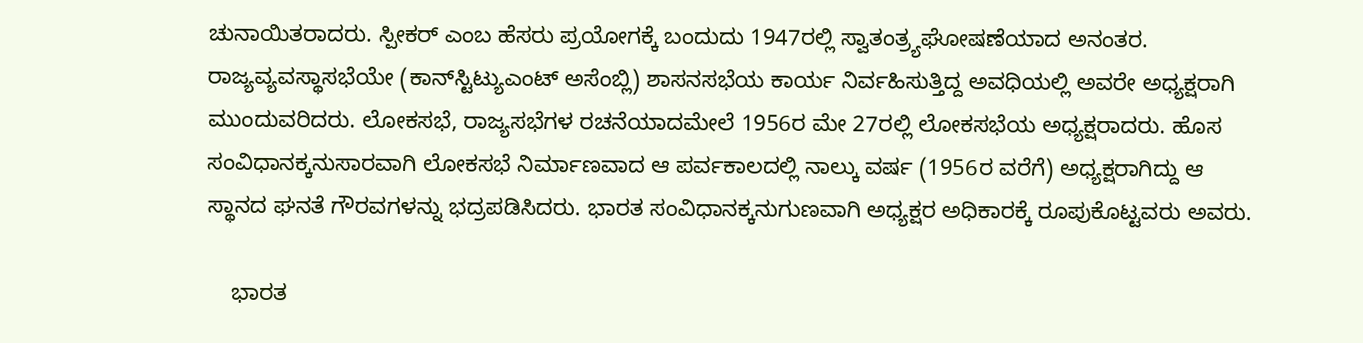ಚುನಾಯಿತರಾದರು. ಸ್ಪೀಕರ್ ಎಂಬ ಹೆಸರು ಪ್ರಯೋಗಕ್ಕೆ ಬಂದುದು 1947ರಲ್ಲಿ ಸ್ವಾತಂತ್ರ್ಯಘೋಷಣೆಯಾದ ಅನಂತರ. ರಾಜ್ಯವ್ಯವಸ್ಥಾಸಭೆಯೇ (ಕಾನ್‍ಸ್ಟಿಟ್ಯುಎಂಟ್ ಅಸೆಂಬ್ಲಿ) ಶಾಸನಸಭೆಯ ಕಾರ್ಯ ನಿರ್ವಹಿಸುತ್ತಿದ್ದ ಅವಧಿಯಲ್ಲಿ ಅವರೇ ಅಧ್ಯಕ್ಷರಾಗಿ ಮುಂದುವರಿದರು. ಲೋಕಸಭೆ, ರಾಜ್ಯಸಭೆಗಳ ರಚನೆಯಾದಮೇಲೆ 1956ರ ಮೇ 27ರಲ್ಲಿ ಲೋಕಸಭೆಯ ಅಧ್ಯಕ್ಷರಾದರು. ಹೊಸ ಸಂವಿಧಾನಕ್ಕನುಸಾರವಾಗಿ ಲೋಕಸಭೆ ನಿರ್ಮಾಣವಾದ ಆ ಪರ್ವಕಾಲದಲ್ಲಿ ನಾಲ್ಕು ವರ್ಷ (1956ರ ವರೆಗೆ) ಅಧ್ಯಕ್ಷರಾಗಿದ್ದು ಆ ಸ್ಥಾನದ ಘನತೆ ಗೌರವಗಳನ್ನು ಭದ್ರಪಡಿಸಿದರು. ಭಾರತ ಸಂವಿಧಾನಕ್ಕನುಗುಣವಾಗಿ ಅಧ್ಯಕ್ಷರ ಅಧಿಕಾರಕ್ಕೆ ರೂಪುಕೊಟ್ಟವರು ಅವರು.

    ಭಾರತ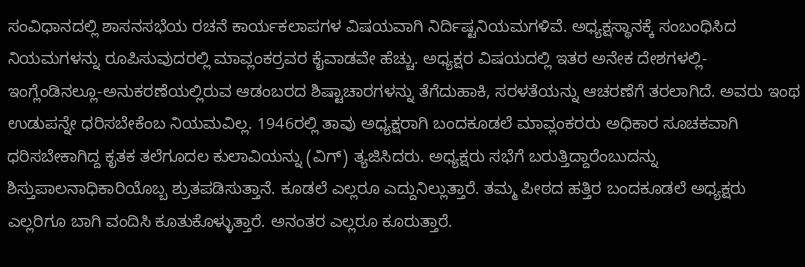ಸಂವಿಧಾನದಲ್ಲಿ ಶಾಸನಸಭೆಯ ರಚನೆ ಕಾರ್ಯಕಲಾಪಗಳ ವಿಷಯವಾಗಿ ನಿರ್ದಿಷ್ಟನಿಯಮಗಳಿವೆ. ಅಧ್ಯಕ್ಷಸ್ಥಾನಕ್ಕೆ ಸಂಬಂಧಿಸಿದ ನಿಯಮಗಳನ್ನು ರೂಪಿಸುವುದರಲ್ಲಿ ಮಾವ್ಲಂಕರ್‍ರವರ ಕೈವಾಡವೇ ಹೆಚ್ಚು. ಅಧ್ಯಕ್ಷರ ವಿಷಯದಲ್ಲಿ ಇತರ ಅನೇಕ ದೇಶಗಳಲ್ಲಿ- ಇಂಗ್ಲೆಂಡಿನಲ್ಲೂ-ಅನುಕರಣೆಯಲ್ಲಿರುವ ಆಡಂಬರದ ಶಿಷ್ಟಾಚಾರಗಳನ್ನು ತೆಗೆದುಹಾಕಿ, ಸರಳತೆಯನ್ನು ಆಚರಣೆಗೆ ತರಲಾಗಿದೆ. ಅವರು ಇಂಥ ಉಡುಪನ್ನೇ ಧರಿಸಬೇಕೆಂಬ ನಿಯಮವಿಲ್ಲ. 1946ರಲ್ಲಿ ತಾವು ಅಧ್ಯಕ್ಷರಾಗಿ ಬಂದಕೂಡಲೆ ಮಾವ್ಲಂಕರರು ಅಧಿಕಾರ ಸೂಚಕವಾಗಿ ಧರಿಸಬೇಕಾಗಿದ್ದ ಕೃತಕ ತಲೆಗೂದಲ ಕುಲಾವಿಯನ್ನು (ವಿಗ್) ತ್ಯಜಿಸಿದರು. ಅಧ್ಯಕ್ಷರು ಸಭೆಗೆ ಬರುತ್ತಿದ್ದಾರೆಂಬುದನ್ನು ಶಿಸ್ತುಪಾಲನಾಧಿಕಾರಿಯೊಬ್ಬ ಶ್ರುತಪಡಿಸುತ್ತಾನೆ. ಕೂಡಲೆ ಎಲ್ಲರೂ ಎದ್ದುನಿಲ್ಲುತ್ತಾರೆ. ತಮ್ಮ ಪೀಠದ ಹತ್ತಿರ ಬಂದಕೂಡಲೆ ಅಧ್ಯಕ್ಷರು ಎಲ್ಲರಿಗೂ ಬಾಗಿ ವಂದಿಸಿ ಕೂತುಕೊಳ್ಳುತ್ತಾರೆ. ಅನಂತರ ಎಲ್ಲರೂ ಕೂರುತ್ತಾರೆ.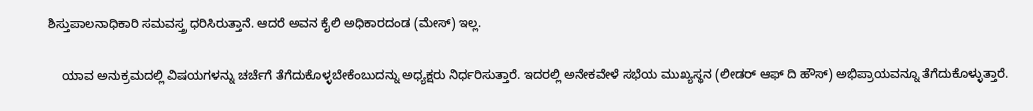ಶಿಸ್ತುಪಾಲನಾಧಿಕಾರಿ ಸಮವಸ್ತ್ರ ಧರಿಸಿರುತ್ತಾನೆ. ಆದರೆ ಅವನ ಕೈಲಿ ಅಧಿಕಾರದಂಡ (ಮೇಸ್) ಇಲ್ಲ.

    ಯಾವ ಅನುಕ್ರಮದಲ್ಲಿ ವಿಷಯಗಳನ್ನು ಚರ್ಚೆಗೆ ತೆಗೆದುಕೊಳ್ಳಬೇಕೆಂಬುದನ್ನು ಅಧ್ಯಕ್ಷರು ನಿರ್ಧರಿಸುತ್ತಾರೆ. ಇದರಲ್ಲಿ ಅನೇಕವೇಳೆ ಸಭೆಯ ಮುಖ್ಯಸ್ಥನ (ಲೀಡರ್ ಆಫ್ ದಿ ಹೌಸ್) ಅಭಿಪ್ರಾಯವನ್ನೂ ತೆಗೆದುಕೊಳ್ಳುತ್ತಾರೆ.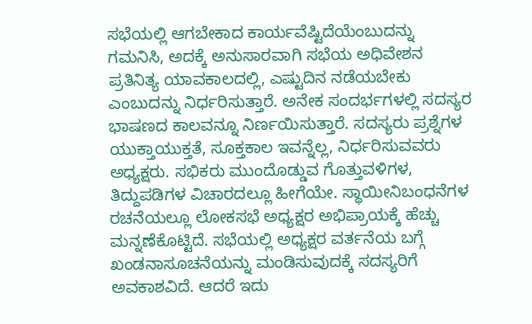ಸಭೆಯಲ್ಲಿ ಆಗಬೇಕಾದ ಕಾರ್ಯವೆಷ್ಟಿದೆಯೆಂಬುದನ್ನು ಗಮನಿಸಿ, ಅದಕ್ಕೆ ಅನುಸಾರವಾಗಿ ಸಭೆಯ ಅಧಿವೇಶನ ಪ್ರತಿನಿತ್ಯ ಯಾವಕಾಲದಲ್ಲಿ, ಎಷ್ಟುದಿನ ನಡೆಯಬೇಕು ಎಂಬುದನ್ನು ನಿರ್ಧರಿಸುತ್ತಾರೆ. ಅನೇಕ ಸಂದರ್ಭಗಳಲ್ಲಿ ಸದಸ್ಯರ ಭಾಷಣದ ಕಾಲವನ್ನೂ ನಿರ್ಣಯಿಸುತ್ತಾರೆ. ಸದಸ್ಯರು ಪ್ರಶ್ನೆಗಳ ಯುಕ್ತಾಯುಕ್ತತೆ, ಸೂಕ್ತಕಾಲ ಇವನ್ನೆಲ್ಲ, ನಿರ್ಧರಿಸುವವರು ಅಧ್ಯಕ್ಷರು. ಸಭಿಕರು ಮುಂದೊಡ್ಡುವ ಗೊತ್ತುವಳಿಗಳ, ತಿದ್ದುಪಡಿಗಳ ವಿಚಾರದಲ್ಲೂ ಹೀಗೆಯೇ. ಸ್ಥಾಯೀನಿಬಂಧನೆಗಳ ರಚನೆಯಲ್ಲೂ ಲೋಕಸಭೆ ಅಧ್ಯಕ್ಷರ ಅಭಿಪ್ರಾಯಕ್ಕೆ ಹೆಚ್ಚು ಮನ್ನಣೆಕೊಟ್ಟಿದೆ. ಸಭೆಯಲ್ಲಿ ಅಧ್ಯಕ್ಷರ ವರ್ತನೆಯ ಬಗ್ಗೆ ಖಂಡನಾಸೂಚನೆಯನ್ನು ಮಂಡಿಸುವುದಕ್ಕೆ ಸದಸ್ಯರಿಗೆ ಅವಕಾಶವಿದೆ. ಆದರೆ ಇದು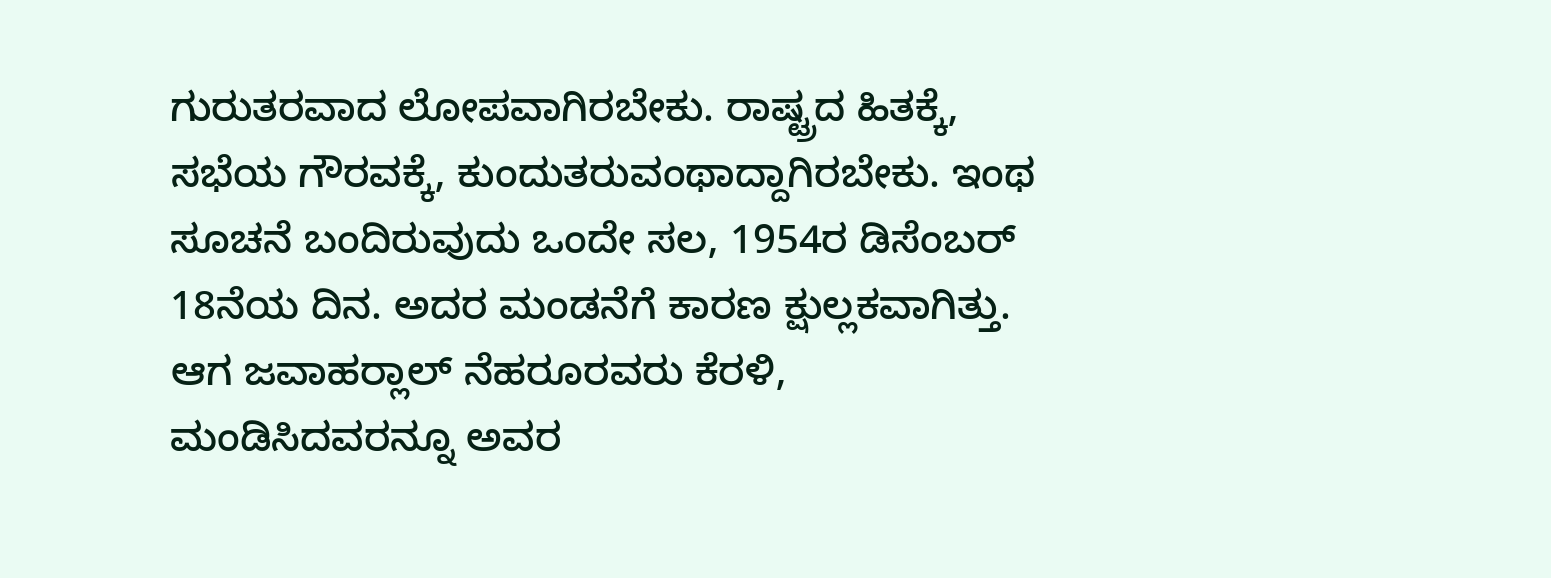ಗುರುತರವಾದ ಲೋಪವಾಗಿರಬೇಕು. ರಾಷ್ಟ್ರದ ಹಿತಕ್ಕೆ, ಸಭೆಯ ಗೌರವಕ್ಕೆ, ಕುಂದುತರುವಂಥಾದ್ದಾಗಿರಬೇಕು. ಇಂಥ ಸೂಚನೆ ಬಂದಿರುವುದು ಒಂದೇ ಸಲ, 1954ರ ಡಿಸೆಂಬರ್ 18ನೆಯ ದಿನ. ಅದರ ಮಂಡನೆಗೆ ಕಾರಣ ಕ್ಷುಲ್ಲಕವಾಗಿತ್ತು. ಆಗ ಜವಾಹರ್‍ಲಾಲ್ ನೆಹರೂರವರು ಕೆರಳಿ, ಮಂಡಿಸಿದವರನ್ನೂ ಅವರ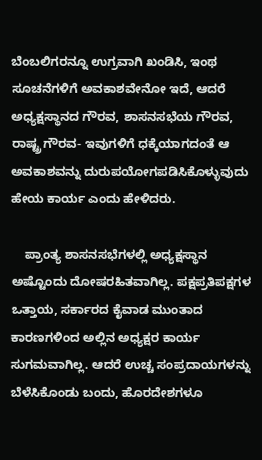ಬೆಂಬಲಿಗರನ್ನೂ ಉಗ್ರವಾಗಿ ಖಂಡಿಸಿ, ಇಂಥ ಸೂಚನೆಗಳಿಗೆ ಅವಕಾಶವೇನೋ ಇದೆ, ಆದರೆ ಅಧ್ಯಕ್ಷಸ್ಥಾನದ ಗೌರವ, ಶಾಸನಸಭೆಯ ಗೌರವ, ರಾಷ್ಟ್ರ ಗೌರವ- ಇವುಗಳಿಗೆ ಧಕ್ಕೆಯಾಗದಂತೆ ಆ ಅವಕಾಶವನ್ನು ದುರುಪಯೋಗಪಡಿಸಿಕೊಳ್ಳುವುದು ಹೇಯ ಕಾರ್ಯ ಎಂದು ಹೇಳಿದರು.

    ಪ್ರಾಂತ್ಯ ಶಾಸನಸಭೆಗಳಲ್ಲಿ ಅಧ್ಯಕ್ಷಸ್ಥಾನ ಅಷ್ಟೊಂದು ದೋಷರಹಿತವಾಗಿಲ್ಲ. ಪಕ್ಷಪ್ರತಿಪಕ್ಷಗಳ ಒತ್ತಾಯ, ಸರ್ಕಾರದ ಕೈವಾಡ ಮುಂತಾದ ಕಾರಣಗಳಿಂದ ಅಲ್ಲಿನ ಅಧ್ಯಕ್ಷರ ಕಾರ್ಯ ಸುಗಮವಾಗಿಲ್ಲ. ಆದರೆ ಉಚ್ಚ ಸಂಪ್ರದಾಯಗಳನ್ನು ಬೆಳೆಸಿಕೊಂಡು ಬಂದು, ಹೊರದೇಶಗಳೂ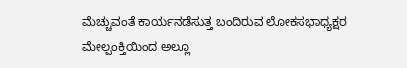ಮೆಚ್ಚುವಂತೆ ಕಾರ್ಯನಡೆಸುತ್ತ ಬಂದಿರುವ ಲೋಕಸಭಾಧ್ಯಕ್ಷರ ಮೇಲ್ಪಂಕ್ತಿಯಿಂದ ಅಲ್ಲೂ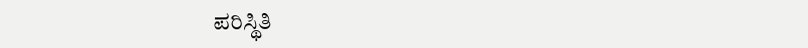ಪರಿಸ್ಥಿತಿ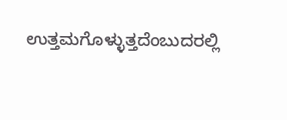ಉತ್ತಮಗೊಳ್ಳುತ್ತದೆಂಬುದರಲ್ಲಿ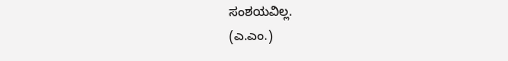ಸಂಶಯವಿಲ್ಲ.
(ಎ.ಎಂ.)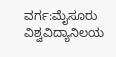ವರ್ಗ:ಮೈಸೂರು ವಿಶ್ವವಿದ್ಯಾನಿಲಯ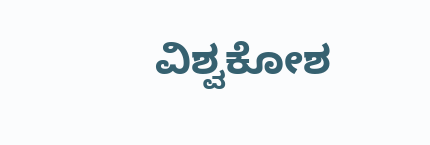ವಿಶ್ವಕೋಶ